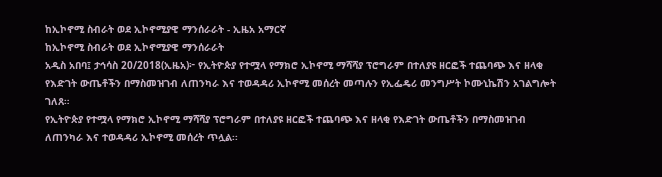ከኢኮኖሚ ስብራት ወደ ኢኮኖሚያዊ ማንሰራራት - ኢዜአ አማርኛ
ከኢኮኖሚ ስብራት ወደ ኢኮኖሚያዊ ማንሰራራት
አዲስ አበባ፤ ታኅሳስ 20/2018(ኢዜአ)፦ የኢትዮጵያ የተሟላ የማክሮ ኢኮኖሚ ማሻሻያ ፕሮግራም በተለያዩ ዘርፎች ተጨባጭ እና ዘላቂ የእድገት ውጤቶችን በማስመዝገብ ለጠንካራ እና ተወዳዳሪ ኢኮኖሚ መሰረት መጣሉን የኢፌዴሪ መንግሥት ኮሙኒኬሽን አገልግሎት ገለጸ።
የኢትዮጵያ የተሟላ የማክሮ ኢኮኖሚ ማሻሻያ ፕሮግራም በተለያዩ ዘርፎች ተጨባጭ እና ዘላቂ የእድገት ውጤቶችን በማስመዝገብ ለጠንካራ እና ተወዳዳሪ ኢኮኖሚ መሰረት ጥሏል፡፡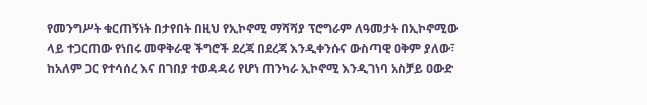የመንግሥት ቁርጠኝነት በታየበት በዚህ የኢኮኖሚ ማሻሻያ ፕሮግራም ለዓመታት በኢኮኖሚው ላይ ተጋርጠው የነበሩ መዋቅራዊ ችግሮች ደረጃ በደረጃ እንዲቀንሱና ውስጣዊ ዐቅም ያለው፣ ከአለም ጋር የተሳሰረ እና በገበያ ተወዳዳሪ የሆነ ጠንካራ ኢኮኖሚ እንዲገነባ አስቻይ ዐውድ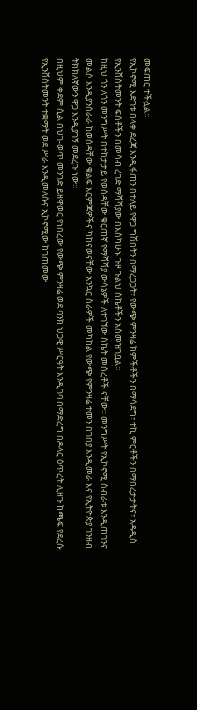መፍጠር ተችሏል፡፡
የኢኮኖሚ እድገቱ በላቀ ደረጃ እንዲፋጠን በተለይ የዋጋ ግሽበትን በማረጋጋት፣ የውጭ ምንዛሬ ክምችቶችን በማሳደግ፣ ተኪ ምርቶችን በማበረታታትና፣ አዳዲስ የኢንቨስትመንት ፍሰቶችን በመሳብ ረገድ ማሻሻያው በእስካሁኑ ጉዞ ጉልህ ስኬቶችን አስመዝገቧል፡፡
ከዚህ ጎን ለጎን መንግሥት በተከታታይ የወሰዳቸው ቁርጠኛ የማሻሻያ ውሳኔዎች ለተገኘው ስኬት መሰረቶች ናቸው፡፡ መንግሥት የኢኮኖሚ ስብራቱ እንዲጠገንና መልሶ እንዲያንሰራራ ከወሰዳቸው ቁልፍ እርምጃዎችና ካከናወናቸው አንኳር ስራዎች መካከል የውጭ የምንዛሬ ተመን በገበያ እንዲመራ እና የኢትዮጵያ ገንዘብ ትክክለኛውን ዋጋ እንዲያገኝ መደረጉ ነው፡፡
በዚህም ቀደም ሲል በህገ-ወጥ መንገድ ይዘዋወር የነበረው የውጭ ምንዛሬ ወደ ባንክ ህጋዊ ሥርዓት እንዲገባ በማድረግ በዶላር ዕጥረት ሊዘጉ ከጫፍ የደረሱ የኢንቨስትመንት ተቋማት ወደ ሥራ እንዲመለሱና ኢኮኖሚው ከገጠመው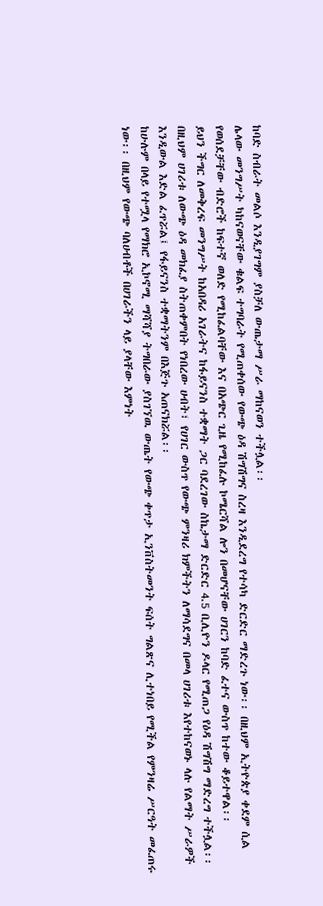ከባድ ስብራት መልሶ እንዲያገግም ያስቻለ ውጤታማ ሥራ ማከናወን ተችሏል፡፡
ሌላው መንግሥት ካከናወናቸው ቁልፍ ተግባራት የሚጠቀሰው የውጭ ዕዳ ሽግሽግና ስረዛ እንዲደረግ የተሳካ ድርድር ማድረጉ ነው፡፡ በዚህም ኢትዮጵያ ቀደም ሲል የወሰደቻቸው ብድሮች ከፍተኛ ወለድ የሚከፈልባቸው እና በአጭር ጊዜ የሚከፈሉ ኮሜርሻል ሎን በመሆናቸው ሀገርን ከባድ ፈተና ውስጥ ከተው ቆይተዋል፡፡
ይህን ችግር ለመቅረፍ መንግሥት ከአበዳሪ አገራትና ከፋይናንስ ተቋማት ጋር ባደረገው ስኬታማ ድርድር 4.5 ቢሊዮን ዶላር የሚጠጋ የዕዳ ሽግሽግ ማድረግ ተችሏል፡፡ በዚህም ሀገሪቱ ለውጭ ዕዳ መክፈያ ስትጠቀምበት የነበረው ሀብት፣ የሀገር ውስጥ የውጭ ምንዛሪ ክምችትን ለማሳደግና በመላ ሀገሪቱ እየተከናወኑ ላሉ የልማት ሥራዎች እንዲውል እድል ፈጥሯል፤ የፋይናንስ ተቋማትንም በእጅጉ አጠናክሯል፡፡
ከሁሉም በላይ የተሟላ የማክሮ ኢኮኖሚ ማሻሻያ ትግበራው ያስገኘዉ ውጤት የውጭ ቀጥታ ኢንቨስትመንት ፍሰት ግልጽና ሊተነበይ የሚችል የምንዛሬ ሥርዓት መፈጠሩ ነው፡፡ በዚህም የውጭ ባለሀብቶች በሀገራችን ላይ ያላቸው እምነት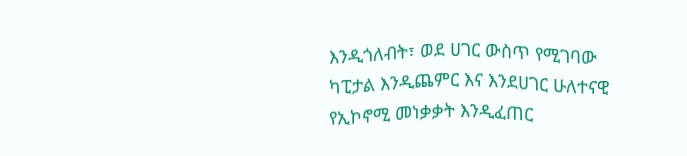እንዲጎለብት፣ ወደ ሀገር ውስጥ የሚገባው ካፒታል እንዲጨምር እና እንደሀገር ሁለተናዊ የኢኮኖሚ መነቃቃት እንዲፈጠር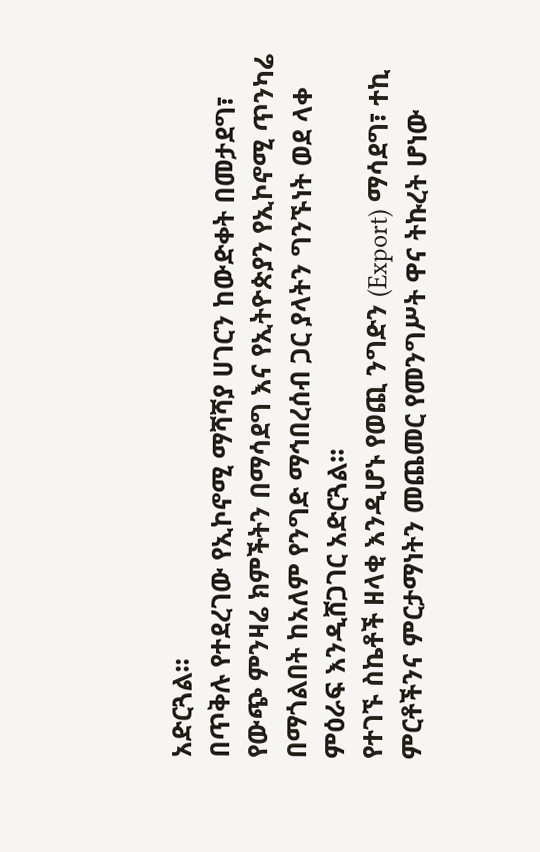አድርጓል፡፡
በጥቅሉ የተደረገው የኢኮኖሚ ማሻሻያ ሀገርን ከውድቀት በመታደግ፣ የውጭ ምንዛሬ ክምችትን በማሳደግ እና የኢትዮጵያን የኢኮኖሚ ጥንካሬ በማጎልበት ከአለም የንግድ ማኅበረሰብ ጋር ያላትን ግንኙነት ወደ ላቀ ምዕራፍ እንዲሸጋገር አድርጓል፡፡
የተገኙ ስኬቶች ዘላቂ እንዲሆኑ የወጪ ንግድን (Export) ማሳደግ፣ ተኪ ምርቶችንና ምርታማነትን መጨመር የመንግሥት ዋና ትኩረት ሆነው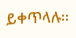ይቀጥላሉ፡፡